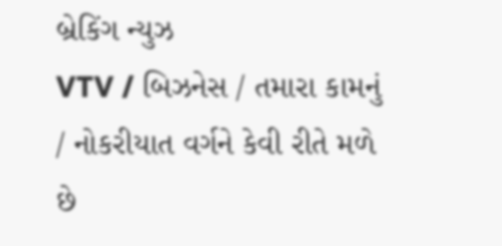બ્રેકિંગ ન્યુઝ
VTV / બિઝનેસ / તમારા કામનું / નોકરીયાત વર્ગને કેવી રીતે મળે છે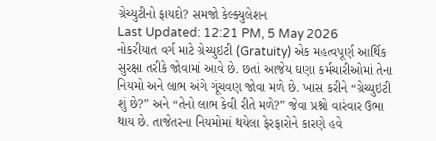ગ્રેચ્યુટીનો ફાયદો? સમજો કેલ્ક્યુલેશન
Last Updated: 12:21 PM, 5 May 2026
નોકરીયાત વર્ગ માટે ગ્રેચ્યુઇટી (Gratuity) એક મહત્વપૂર્ણ આર્થિક સુરક્ષા તરીકે જોવામાં આવે છે. છતાં આજેય ઘણા કર્મચારીઓમાં તેના નિયમો અને લાભ અંગે ગૂંચવણ જોવા મળે છે. ખાસ કરીને “ગ્રેચ્યુઇટી શું છે?” અને “તેનો લાભ કેવી રીતે મળે?” જેવા પ્રશ્નો વારંવાર ઉભા થાય છે. તાજેતરના નિયમોમાં થયેલા ફેરફારોને કારણે હવે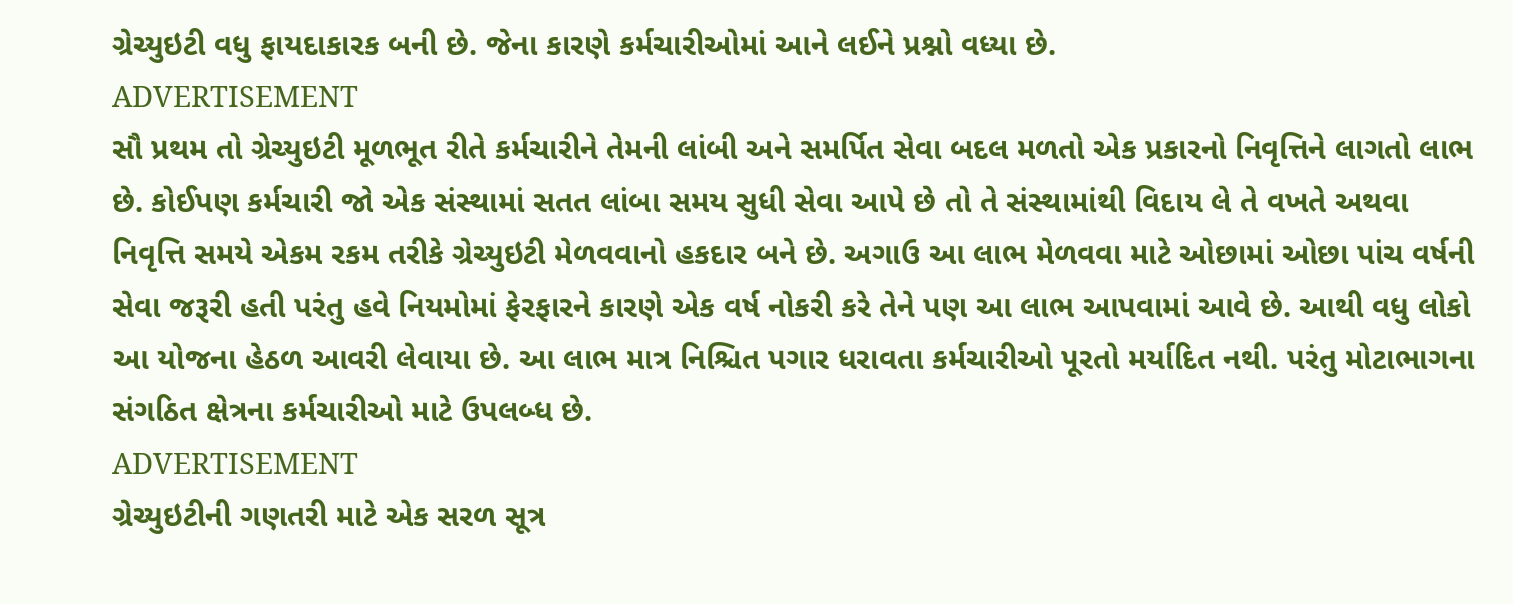ગ્રેચ્યુઇટી વધુ ફાયદાકારક બની છે. જેના કારણે કર્મચારીઓમાં આને લઈને પ્રશ્નો વધ્યા છે.
ADVERTISEMENT
સૌ પ્રથમ તો ગ્રેચ્યુઇટી મૂળભૂત રીતે કર્મચારીને તેમની લાંબી અને સમર્પિત સેવા બદલ મળતો એક પ્રકારનો નિવૃત્તિને લાગતો લાભ છે. કોઈપણ કર્મચારી જો એક સંસ્થામાં સતત લાંબા સમય સુધી સેવા આપે છે તો તે સંસ્થામાંથી વિદાય લે તે વખતે અથવા નિવૃત્તિ સમયે એકમ રકમ તરીકે ગ્રેચ્યુઇટી મેળવવાનો હકદાર બને છે. અગાઉ આ લાભ મેળવવા માટે ઓછામાં ઓછા પાંચ વર્ષની સેવા જરૂરી હતી પરંતુ હવે નિયમોમાં ફેરફારને કારણે એક વર્ષ નોકરી કરે તેને પણ આ લાભ આપવામાં આવે છે. આથી વધુ લોકો આ યોજના હેઠળ આવરી લેવાયા છે. આ લાભ માત્ર નિશ્ચિત પગાર ધરાવતા કર્મચારીઓ પૂરતો મર્યાદિત નથી. પરંતુ મોટાભાગના સંગઠિત ક્ષેત્રના કર્મચારીઓ માટે ઉપલબ્ધ છે.
ADVERTISEMENT
ગ્રેચ્યુઇટીની ગણતરી માટે એક સરળ સૂત્ર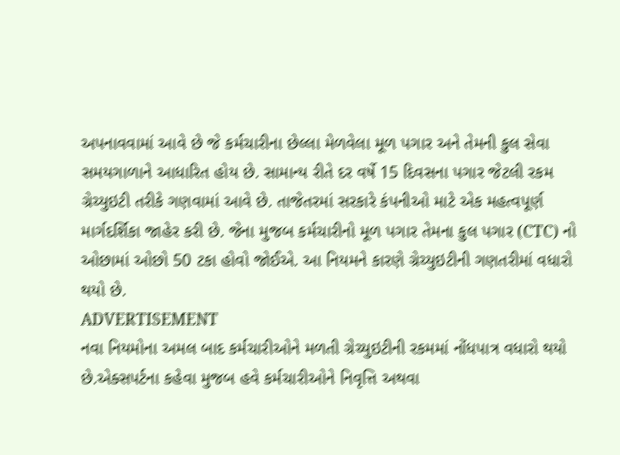અપનાવવામાં આવે છે જે કર્મચારીના છેલ્લા મેળવેલા મૂળ પગાર અને તેમની કુલ સેવા સમયગાળાને આધારિત હોય છે. સામાન્ય રીતે દર વર્ષે 15 દિવસના પગાર જેટલી રકમ ગ્રેચ્યુઇટી તરીકે ગણવામાં આવે છે. તાજેતરમાં સરકારે કંપનીઓ માટે એક મહત્વપૂર્ણ માર્ગદર્શિકા જાહેર કરી છે. જેના મુજબ કર્મચારીનો મૂળ પગાર તેમના કુલ પગાર (CTC) નો ઓછામાં ઓછો 50 ટકા હોવો જોઈએ. આ નિયમને કારણે ગ્રેચ્યુઇટીની ગણતરીમાં વધારો થયો છે.
ADVERTISEMENT
નવા નિયમોના અમલ બાદ કર્મચારીઓને મળતી ગ્રેચ્યુઇટીની રકમમાં નોંધપાત્ર વધારો થયો છે.એક્સપર્ટના કહેવા મુજબ હવે કર્મચારીઓને નિવૃત્તિ અથવા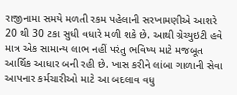રાજીનામા સમયે મળતી રકમ પહેલાની સરખામણીએ આશરે 20 થી 30 ટકા સુધી વધારે મળી શકે છે. આથી ગ્રેચ્યુઇટી હવે માત્ર એક સામાન્ય લાભ નહીં પરંતુ ભવિષ્ય માટે મજબૂત આર્થિક આધાર બની રહી છે. ખાસ કરીને લાંબા ગાળાની સેવા આપનાર કર્મચારીઓ માટે આ બદલાવ વધુ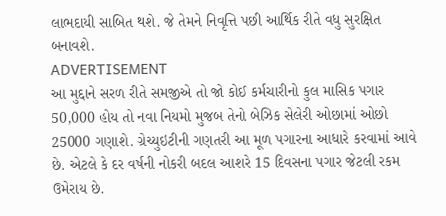લાભદાયી સાબિત થશે. જે તેમને નિવૃત્તિ પછી આર્થિક રીતે વધુ સુરક્ષિત બનાવશે.
ADVERTISEMENT
આ મુદ્દાને સરળ રીતે સમજીએ તો જો કોઈ કર્મચારીનો કુલ માસિક પગાર 50,000 હોય તો નવા નિયમો મુજબ તેનો બેઝિક સેલેરી ઓછામાં ઓછો 25000 ગણાશે. ગ્રેચ્યુઇટીની ગણતરી આ મૂળ પગારના આધારે કરવામાં આવે છે. એટલે કે દર વર્ષની નોકરી બદલ આશરે 15 દિવસના પગાર જેટલી રકમ ઉમેરાય છે.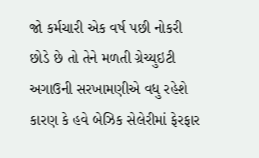જો કર્મચારી એક વર્ષ પછી નોકરી છોડે છે તો તેને મળતી ગ્રેચ્યુઇટી અગાઉની સરખામણીએ વધુ રહેશે કારણ કે હવે બેઝિક સેલેરીમાં ફેરફાર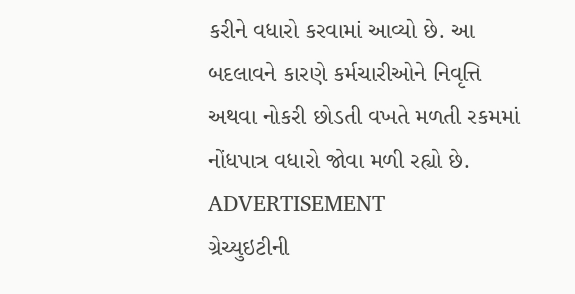કરીને વધારો કરવામાં આવ્યો છે. આ બદલાવને કારણે કર્મચારીઓને નિવૃત્તિ અથવા નોકરી છોડતી વખતે મળતી રકમમાં નોંધપાત્ર વધારો જોવા મળી રહ્યો છે.
ADVERTISEMENT
ગ્રેચ્યુઇટીની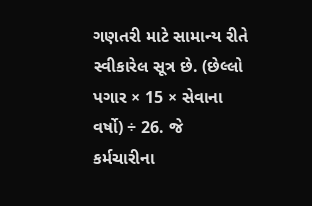ગણતરી માટે સામાન્ય રીતે સ્વીકારેલ સૂત્ર છે. (છેલ્લો પગાર × 15 × સેવાના વર્ષો) ÷ 26. જે કર્મચારીના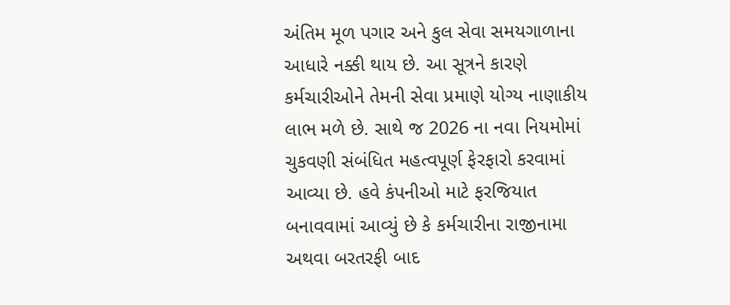અંતિમ મૂળ પગાર અને કુલ સેવા સમયગાળાના આધારે નક્કી થાય છે. આ સૂત્રને કારણે કર્મચારીઓને તેમની સેવા પ્રમાણે યોગ્ય નાણાકીય લાભ મળે છે. સાથે જ 2026 ના નવા નિયમોમાં ચુકવણી સંબંધિત મહત્વપૂર્ણ ફેરફારો કરવામાં આવ્યા છે. હવે કંપનીઓ માટે ફરજિયાત બનાવવામાં આવ્યું છે કે કર્મચારીના રાજીનામા અથવા બરતરફી બાદ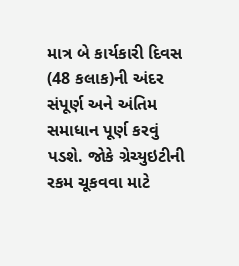માત્ર બે કાર્યકારી દિવસ (48 કલાક)ની અંદર સંપૂર્ણ અને અંતિમ સમાધાન પૂર્ણ કરવું પડશે. જોકે ગ્રેચ્યુઇટીની રકમ ચૂકવવા માટે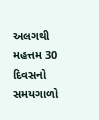અલગથી મહત્તમ 30 દિવસનો સમયગાળો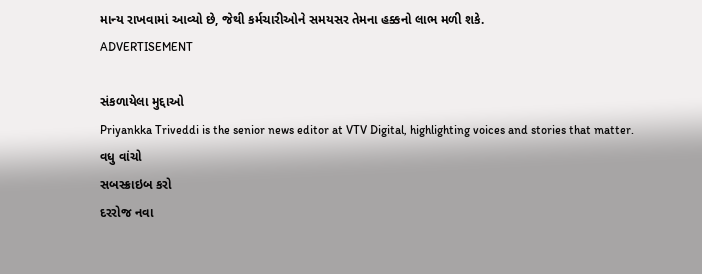માન્ય રાખવામાં આવ્યો છે, જેથી કર્મચારીઓને સમયસર તેમના હક્કનો લાભ મળી શકે.
ADVERTISEMENT

સંકળાયેલા મુદ્દાઓ
Priyankka Triveddi is the senior news editor at VTV Digital, highlighting voices and stories that matter.
વધુ વાંચો
સબસ્ક્રાઇબ કરો
દરરોજ નવા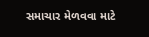સમાચાર મેળવવા માટે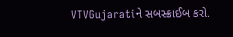VTVGujaratiને સબસ્ક્રાઈબ કરો.